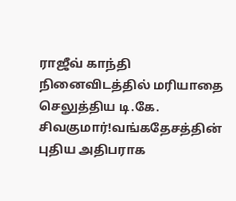ராஜீவ் காந்தி நினைவிடத்தில் மரியாதை செலுத்திய டி.கே. சிவகுமார்!வங்கதேசத்தின் புதிய அதிபராக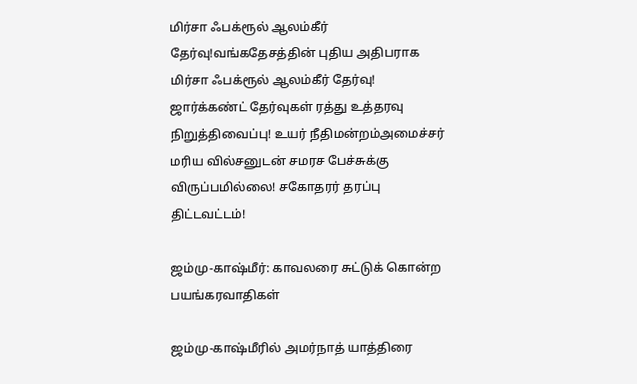மிர்சா ஃபக்ரூல் ஆலம்கீர் தேர்வு!வங்கதேசத்தின் புதிய அதிபராக மிர்சா ஃபக்ரூல் ஆலம்கீர் தேர்வு! ஜார்க்கண்ட் தேர்வுகள் ரத்து உத்தரவு நிறுத்திவைப்பு! உயர் நீதிமன்றம்அமைச்சர் மரிய வில்சனுடன் சமரச பேச்சுக்கு விருப்பமில்லை! சகோதரர் தரப்பு திட்டவட்டம்!

ஜம்மு-காஷ்மீர்: காவலரை சுட்டுக் கொன்ற பயங்கரவாதிகள்

ஜம்மு-காஷ்மீரில் அமர்நாத் யாத்திரை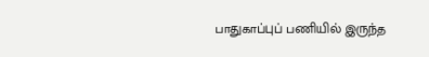பாதுகாப்புப் பணியில் இருந்த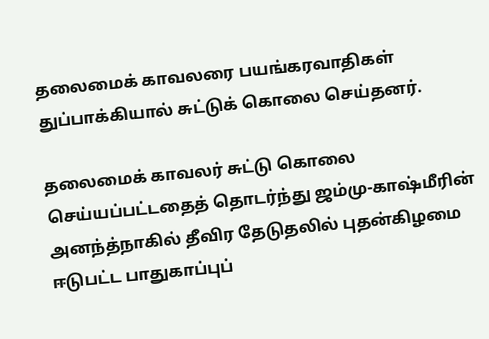தலைமைக் காவலரை பயங்கரவாதிகள் துப்பாக்கியால் சுட்டுக் கொலை செய்தனர்.

தலைமைக் காவலர் சுட்டு கொலை செய்யப்பட்டதைத் தொடர்ந்து ஜம்மு-காஷ்மீரின் அனந்த்நாகில் தீவிர தேடுதலில் புதன்கிழமை ஈடுபட்ட பாதுகாப்புப்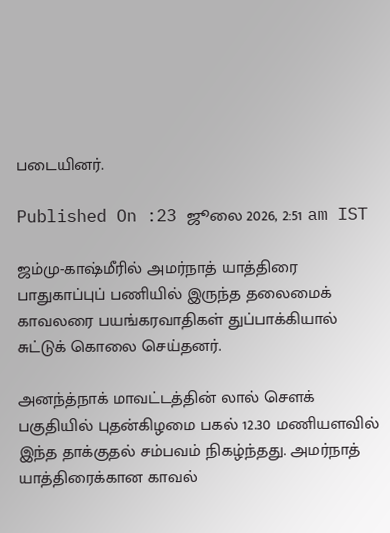படையினர்.

Published On :23 ஜூலை 2026, 2:51 am IST

ஜம்மு-காஷ்மீரில் அமர்நாத் யாத்திரை பாதுகாப்புப் பணியில் இருந்த தலைமைக் காவலரை பயங்கரவாதிகள் துப்பாக்கியால் சுட்டுக் கொலை செய்தனர்.

அனந்த்நாக் மாவட்டத்தின் லால் சௌக் பகுதியில் புதன்கிழமை பகல் 12.30 மணியளவில் இந்த தாக்குதல் சம்பவம் நிகழ்ந்தது. அமர்நாத் யாத்திரைக்கான காவல்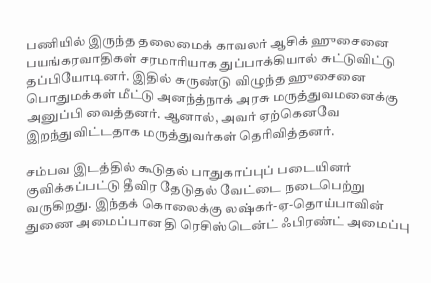பணியில் இருந்த தலைமைக் காவலர் ஆசிக் ஹுசைனை பயங்கரவாதிகள் சரமாரியாக துப்பாக்கியால் சுட்டுவிட்டு தப்பியோடினர். இதில் சுருண்டு விழுந்த ஹுசைனை பொதுமக்கள் மீட்டு அனந்த்நாக் அரசு மருத்துவமனைக்கு அனுப்பி வைத்தனர். ஆனால், அவர் ஏற்கெனவே இறந்துவிட்டதாக மருத்துவர்கள் தெரிவித்தனர்.

சம்பவ இடத்தில் கூடுதல் பாதுகாப்புப் படையினர் குவிக்கப்பட்டு தீவிர தேடுதல் வேட்டை நடைபெற்று வருகிறது. இந்தக் கொலைக்கு லஷ்கர்-ஏ-தொய்பாவின் துணை அமைப்பான தி ரெசிஸ்டென்ட் ஃபிரண்ட் அமைப்பு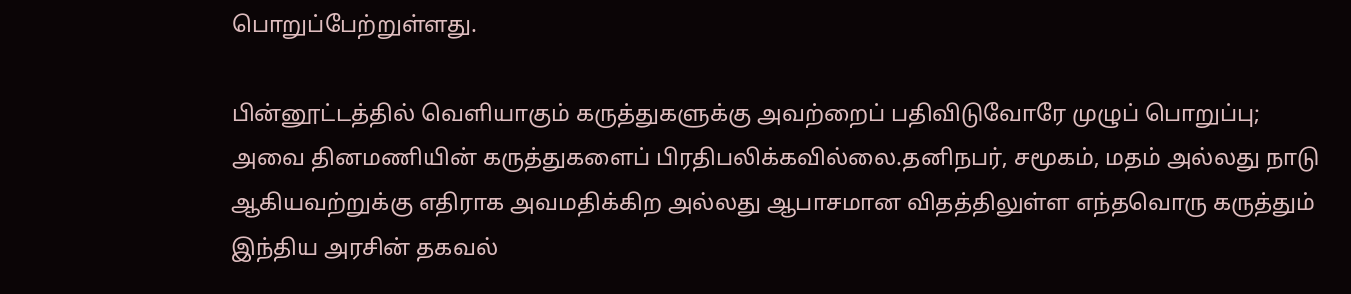பொறுப்பேற்றுள்ளது.

பின்னூட்டத்தில் வெளியாகும் கருத்துகளுக்கு அவற்றைப் பதிவிடுவோரே முழுப் பொறுப்பு; அவை தினமணியின் கருத்துகளைப் பிரதிபலிக்கவில்லை.தனிநபர், சமூகம், மதம் அல்லது நாடு ஆகியவற்றுக்கு எதிராக அவமதிக்கிற அல்லது ஆபாசமான விதத்திலுள்ள எந்தவொரு கருத்தும் இந்திய அரசின் தகவல்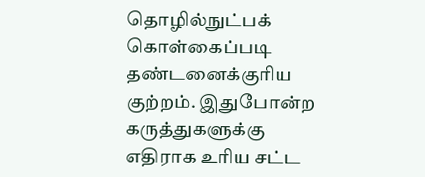தொழில்நுட்பக் கொள்கைப்படி தண்டனைக்குரிய குற்றம். இதுபோன்ற கருத்துகளுக்கு எதிராக உரிய சட்ட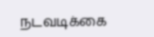நடவடிக்கை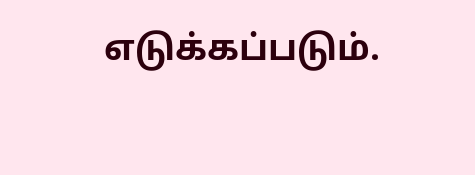எடுக்கப்படும்.